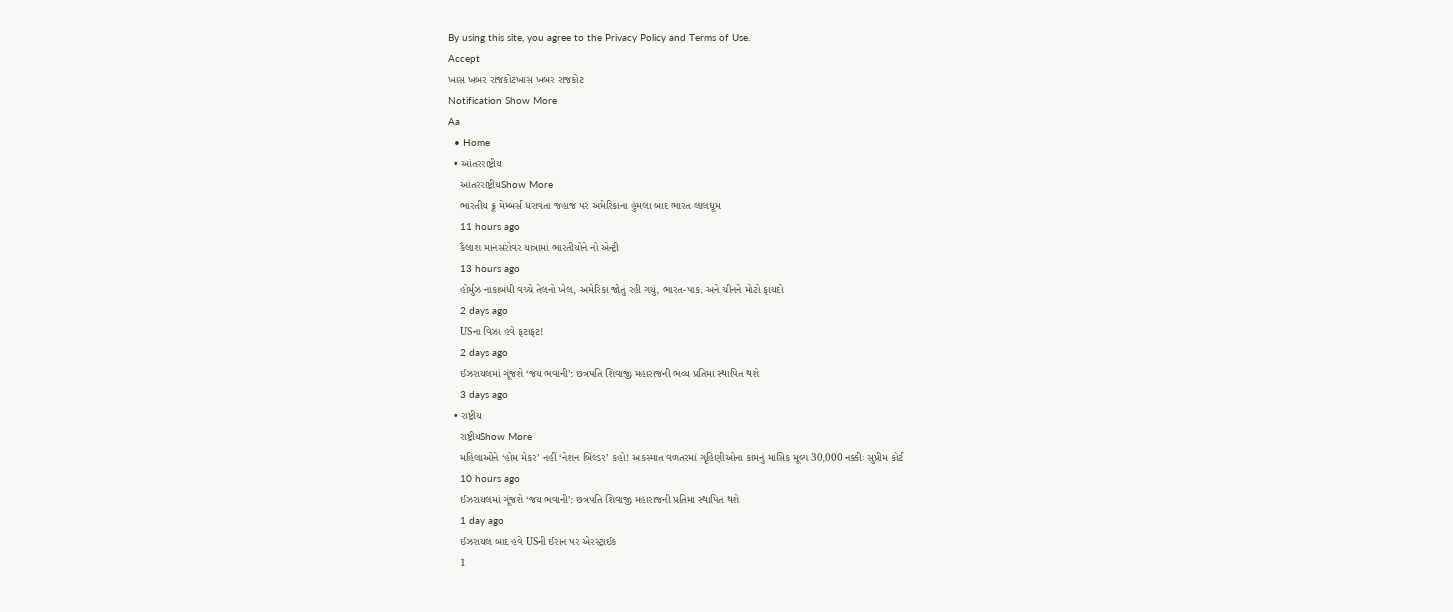By using this site, you agree to the Privacy Policy and Terms of Use.
Accept
ખાસ ખબર રાજકોટખાસ ખબર રાજકોટ
Notification Show More
Aa
  • Home
  • આંતરરાષ્ટ્રીય
    આંતરરાષ્ટ્રીયShow More
    ભારતીય ક્રૂ મેમ્બર્સ ધરાવતા જહાજ પર અમેરિકાના હુમલા બાદ ભારત લાલઘૂમ
    11 hours ago
    કૈલાશ માનસરોવર યાત્રામાં ભારતીયોને નો એન્ટ્રી
    13 hours ago
    હોર્મુઝ નાકાબંધી વચ્ચે તેલનો ખેલ, અમેરિકા જોતું રહી ગયું, ભારત-પાક. અને ચીનને મોટો ફાયદો
    2 days ago
    USના વિઝા હવે ફટાફટ!
    2 days ago
    ઈઝરાયલમાં ગૂંજશે ‘જય ભવાની’: છત્રપતિ શિવાજી મહારાજની ભવ્ય પ્રતિમા સ્થાપિત થશે
    3 days ago
  • રાષ્ટ્રીય
    રાષ્ટ્રીયShow More
    મહિલાઓને ‘હોમ મેકર’ નહીં ‘નેશન બિલ્ડર’ કહો! અકસ્માત વળતરમાં ગૃહિણીઓના કામનું માસિક મૂલ્ય 30,000 નક્કીઃ સુપ્રીમ કોર્ટ
    10 hours ago
    ઈઝરાયલમાં ગૂંજશે ‘જય ભવાની’: છત્રપતિ શિવાજી મહારાજની પ્રતિમા સ્થાપિત થશે
    1 day ago
    ઈઝરાયલ બાદ હવે USની ઈરાન પર એરસ્ટ્રાઈક
    1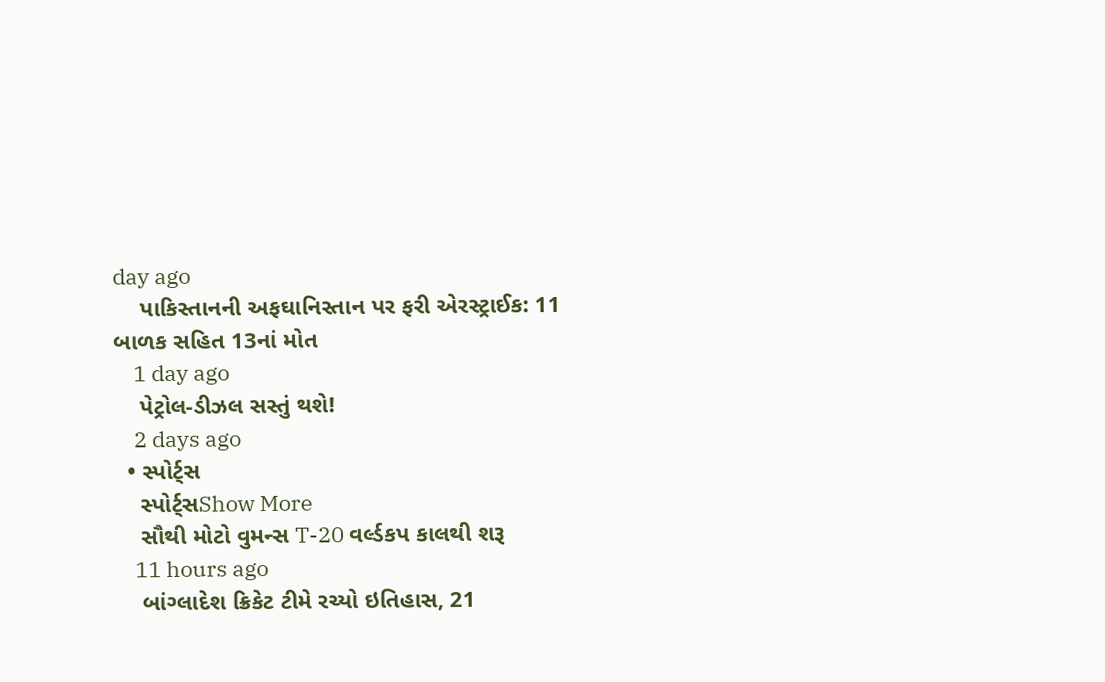day ago
    પાકિસ્તાનની અફઘાનિસ્તાન પર ફરી એરસ્ટ્રાઈક: 11 બાળક સહિત 13નાં મોત
    1 day ago
    પેટ્રોલ-ડીઝલ સસ્તું થશે!
    2 days ago
  • સ્પોર્ટ્સ
    સ્પોર્ટ્સShow More
    સૌથી મોટો વુમન્સ T-20 વર્લ્ડકપ કાલથી શરૂ
    11 hours ago
    બાંગ્લાદેશ ક્રિકેટ ટીમે રચ્યો ઇતિહાસ, 21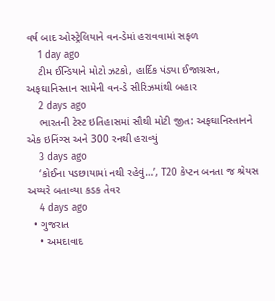વર્ષ બાદ ઓસ્ટ્રેલિયાને વન-ડેમાં હરાવવામાં સફળ
    1 day ago
    ટીમ ઈન્ડિયાને મોટો ઝટકો, હાર્દિક પંડ્યા ઈજાગ્રસ્ત, અફઘાનિસ્તાન સામેની વન-ડે સીરિઝમાંથી બહાર
    2 days ago
    ભારતની ટેસ્ટ ઇતિહાસમાં સૌથી મોટી જીત: અફઘાનિસ્તાનને એક ઇનિંગ્સ અને 300 રનથી હરાવ્યું
    3 days ago
    ‘કોઈના પડછાયામાં નથી રહેવું…’, T20 કેપ્ટન બનતા જ શ્રેયસ અય્યરે બતાવ્યા કડક તેવર
    4 days ago
  • ગુજરાત
    • અમદાવાદ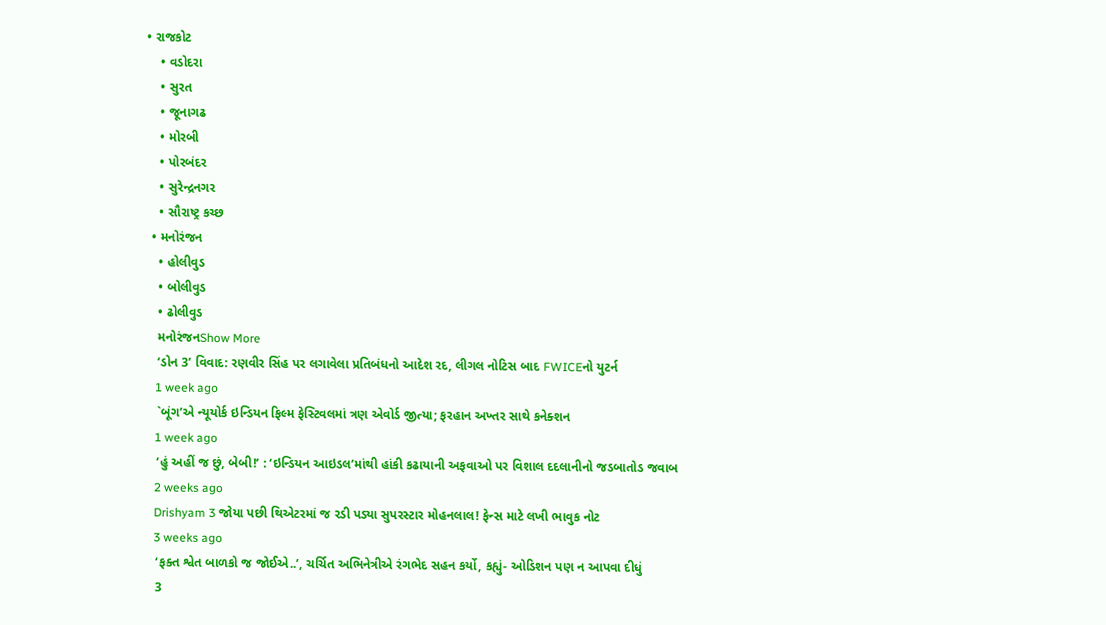• રાજકોટ
    • વડોદરા
    • સુરત
    • જૂનાગઢ
    • મોરબી
    • પોરબંદર
    • સુરેન્દ્રનગર
    • સૌરાષ્ટ્ર કચ્છ
  • મનોરંજન
    • હોલીવુડ
    • બોલીવુડ
    • ઢોલીવુડ
    મનોરંજનShow More
    ‘ડોન 3’ વિવાદ: રણવીર સિંહ પર લગાવેલા પ્રતિબંધનો આદેશ રદ, લીગલ નોટિસ બાદ FWICEનો યુટર્ન
    1 week ago
    `બૂંગ’એ ન્યૂયોર્ક ઇન્ડિયન ફિલ્મ ફેસ્ટિવલમાં ત્રણ એવોર્ડ જીત્યા; ફરહાન અખ્તર સાથે કનેક્શન
    1 week ago
    ‘હું અહીં જ છું, બેબી!’ : ‘ઇન્ડિયન આઇડલ’માંથી હાંકી કઢાયાની અફવાઓ પર વિશાલ દદલાનીનો જડબાતોડ જવાબ
    2 weeks ago
    Drishyam 3 જોયા પછી થિએટરમાં જ રડી પડ્યા સુપરસ્ટાર મોહનલાલ! ફેન્સ માટે લખી ભાવુક નોટ
    3 weeks ago
    ‘ફક્ત શ્વેત બાળકો જ જોઈએ..’, ચર્ચિત અભિનેત્રીએ રંગભેદ સહન કર્યો, કહ્યું- ઓડિશન પણ ન આપવા દીધું
    3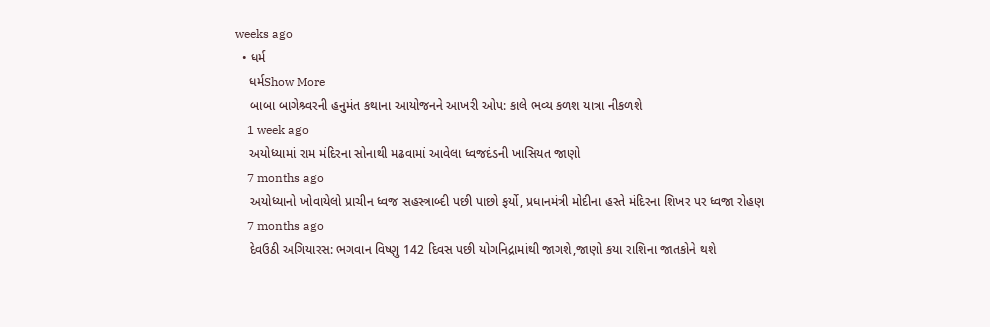weeks ago
  • ધર્મ
    ધર્મShow More
    બાબા બાગેશ્ર્વરની હનુમંત કથાના આયોજનને આખરી ઓપ: કાલે ભવ્ય કળશ યાત્રા નીકળશે
    1 week ago
    અયોધ્યામાં રામ મંદિરના સોનાથી મઢવામાં આવેલા ધ્વજદંડની ખાસિયત જાણો
    7 months ago
    અયોધ્યાનો ખોવાયેલો પ્રાચીન ધ્વજ સહસ્ત્રાબ્દી પછી પાછો ફર્યો, પ્રધાનમંત્રી મોદીના હસ્તે મંદિરના શિખર પર ધ્વજા રોહણ
    7 months ago
    દેવઉઠી અગિયારસ: ભગવાન વિષ્ણુ 142 દિવસ પછી યોગનિદ્રામાંથી જાગશે,જાણો કયા રાશિના જાતકોને થશે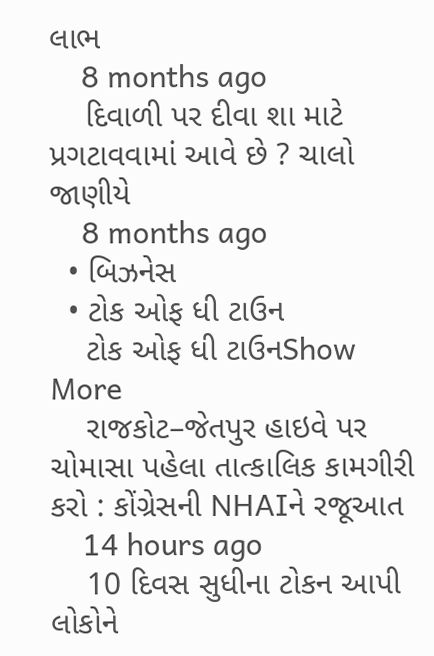લાભ
    8 months ago
    દિવાળી પર દીવા શા માટે પ્રગટાવવામાં આવે છે ? ચાલો જાણીયે
    8 months ago
  • બિઝનેસ
  • ટોક ઓફ ધી ટાઉન
    ટોક ઓફ ધી ટાઉનShow More
    રાજકોટ–જેતપુર હાઇવે પર ચોમાસા પહેલા તાત્કાલિક કામગીરી કરો : કોંગ્રેસની NHAIને રજૂઆત
    14 hours ago
    10 દિવસ સુધીના ટોકન આપી લોકોને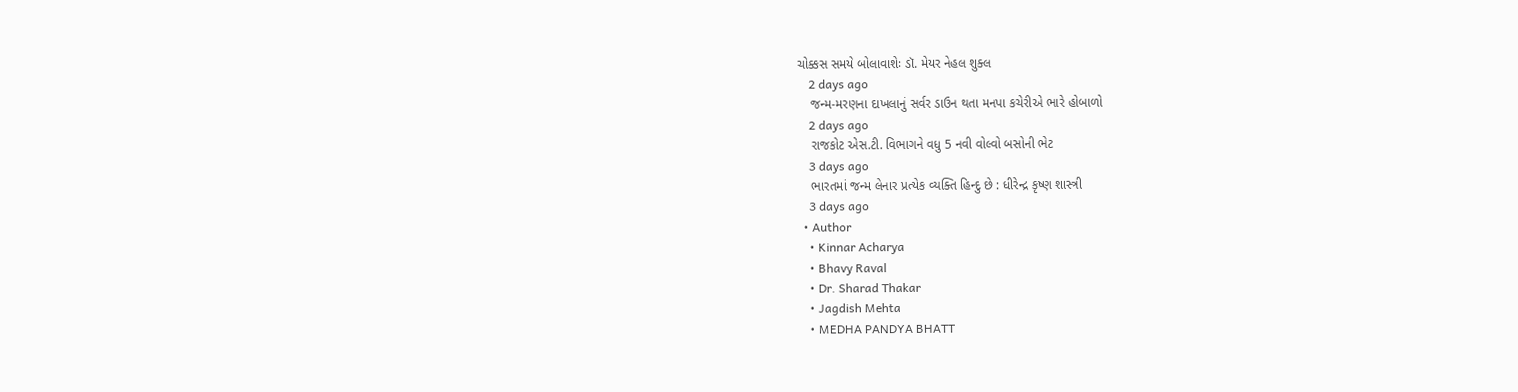ચોક્કસ સમયે બોલાવાશેઃ ડૉ. મેયર નેહલ શુક્લ
    2 days ago
    જન્મ-મરણના દાખલાનું સર્વર ડાઉન થતા મનપા કચેરીએ ભારે હોબાળો
    2 days ago
    રાજકોટ એસ.ટી. વિભાગને વધુ 5 નવી વોલ્વો બસોની ભેટ
    3 days ago
    ભારતમાં જન્મ લેનાર પ્રત્યેક વ્યક્તિ હિન્દુ છે : ધીરેન્દ્ર કૃષ્ણ શાસ્ત્રી
    3 days ago
  • Author
    • Kinnar Acharya
    • Bhavy Raval
    • Dr. Sharad Thakar
    • Jagdish Mehta
    • MEDHA PANDYA BHATT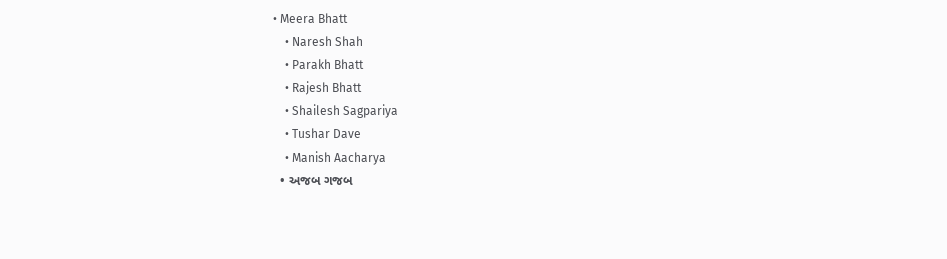• Meera Bhatt
    • Naresh Shah
    • Parakh Bhatt
    • Rajesh Bhatt
    • Shailesh Sagpariya
    • Tushar Dave
    • Manish Aacharya
  • અજબ ગજબ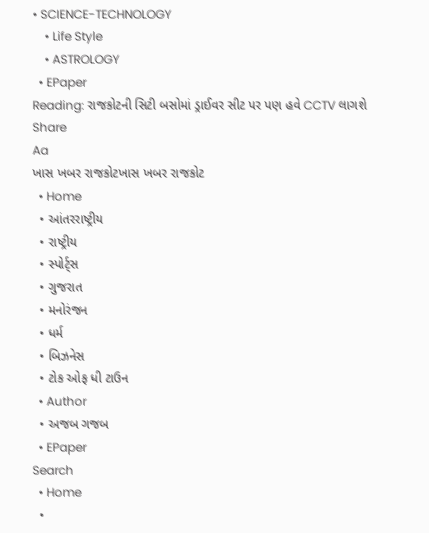• SCIENCE-TECHNOLOGY
    • Life Style
    • ASTROLOGY
  • EPaper
Reading: રાજકોટની સિટી બસોમાં ડ્રાઈવર સીટ પર પણ હવે CCTV લાગશે
Share
Aa
ખાસ ખબર રાજકોટખાસ ખબર રાજકોટ
  • Home
  • આંતરરાષ્ટ્રીય
  • રાષ્ટ્રીય
  • સ્પોર્ટ્સ
  • ગુજરાત
  • મનોરંજન
  • ધર્મ
  • બિઝનેસ
  • ટોક ઓફ ધી ટાઉન
  • Author
  • અજબ ગજબ
  • EPaper
Search
  • Home
  •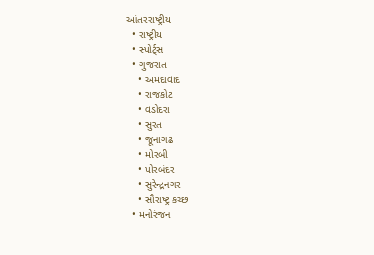આંતરરાષ્ટ્રીય
  • રાષ્ટ્રીય
  • સ્પોર્ટ્સ
  • ગુજરાત
    • અમદાવાદ
    • રાજકોટ
    • વડોદરા
    • સુરત
    • જૂનાગઢ
    • મોરબી
    • પોરબંદર
    • સુરેન્દ્રનગર
    • સૌરાષ્ટ્ર કચ્છ
  • મનોરંજન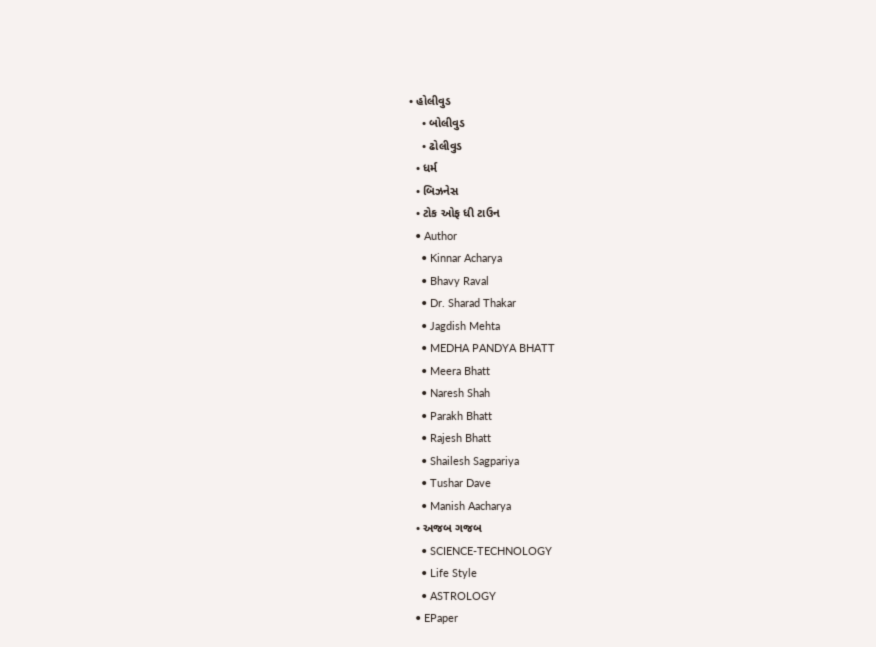• હોલીવુડ
    • બોલીવુડ
    • ઢોલીવુડ
  • ધર્મ
  • બિઝનેસ
  • ટોક ઓફ ધી ટાઉન
  • Author
    • Kinnar Acharya
    • Bhavy Raval
    • Dr. Sharad Thakar
    • Jagdish Mehta
    • MEDHA PANDYA BHATT
    • Meera Bhatt
    • Naresh Shah
    • Parakh Bhatt
    • Rajesh Bhatt
    • Shailesh Sagpariya
    • Tushar Dave
    • Manish Aacharya
  • અજબ ગજબ
    • SCIENCE-TECHNOLOGY
    • Life Style
    • ASTROLOGY
  • EPaper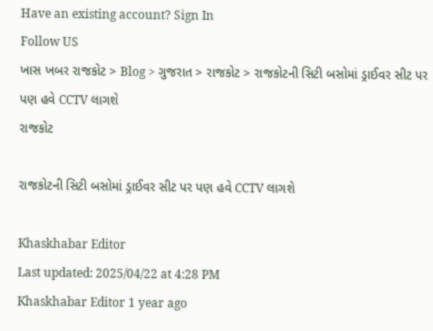Have an existing account? Sign In
Follow US
ખાસ ખબર રાજકોટ > Blog > ગુજરાત > રાજકોટ > રાજકોટની સિટી બસોમાં ડ્રાઈવર સીટ પર પણ હવે CCTV લાગશે
રાજકોટ

રાજકોટની સિટી બસોમાં ડ્રાઈવર સીટ પર પણ હવે CCTV લાગશે

Khaskhabar Editor
Last updated: 2025/04/22 at 4:28 PM
Khaskhabar Editor 1 year ago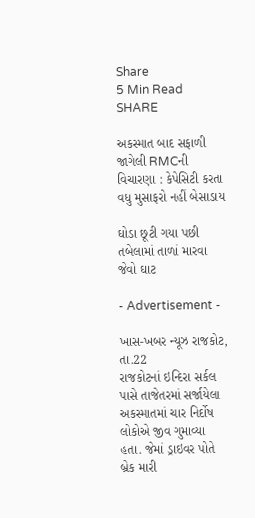Share
5 Min Read
SHARE

અકસ્માત બાદ સફાળી જાગેલી RMCની વિચારણા : કેપેસિટી કરતા વધુ મુસાફરો નહીં બેસાડાય

ઘોડા છૂટી ગયા પછી તબેલામાં તાળાં મારવા જેવો ઘાટ

- Advertisement -

ખાસ-ખબર ન્યૂઝ રાજકોટ, તા.22
રાજકોટનાં ઇન્દિરા સર્કલ પાસે તાજેતરમાં સર્જાયેલા અકસ્માતમાં ચાર નિર્દોષ લોકોએ જીવ ગુમાવ્યા હતા. જેમાં ડ્રાઇવર પોતે બ્રેક મારી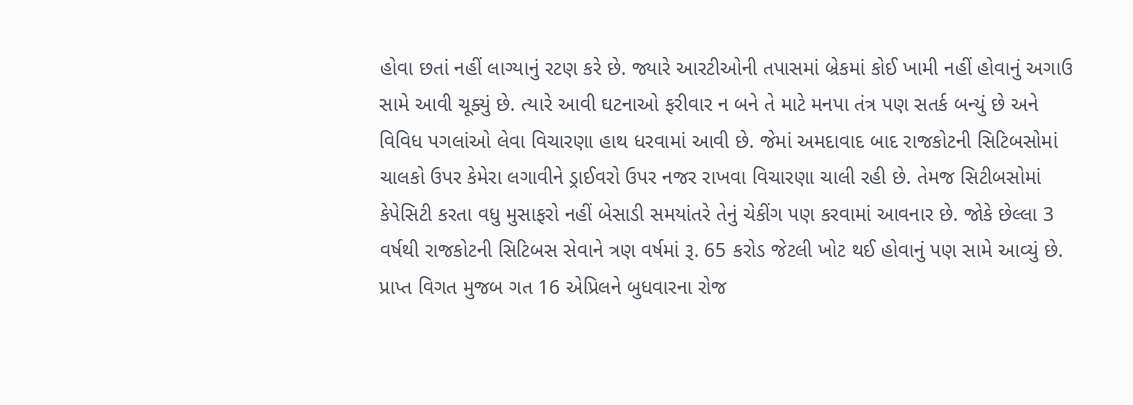હોવા છતાં નહીં લાગ્યાનું રટણ કરે છે. જ્યારે આરટીઓની તપાસમાં બ્રેકમાં કોઈ ખામી નહીં હોવાનું અગાઉ સામે આવી ચૂક્યું છે. ત્યારે આવી ઘટનાઓ ફરીવાર ન બને તે માટે મનપા તંત્ર પણ સતર્ક બન્યું છે અને વિવિધ પગલાંઓ લેવા વિચારણા હાથ ધરવામાં આવી છે. જેમાં અમદાવાદ બાદ રાજકોટની સિટિબસોમાં ચાલકો ઉપર કેમેરા લગાવીને ડ્રાઈવરો ઉપર નજર રાખવા વિચારણા ચાલી રહી છે. તેમજ સિટીબસોમાં કેપેસિટી કરતા વધુ મુસાફરો નહીં બેસાડી સમયાંતરે તેનું ચેકીંગ પણ કરવામાં આવનાર છે. જોકે છેલ્લા 3 વર્ષથી રાજકોટની સિટિબસ સેવાને ત્રણ વર્ષમાં રૂ. 65 કરોડ જેટલી ખોટ થઈ હોવાનું પણ સામે આવ્યું છે. પ્રાપ્ત વિગત મુજબ ગત 16 એપ્રિલને બુધવારના રોજ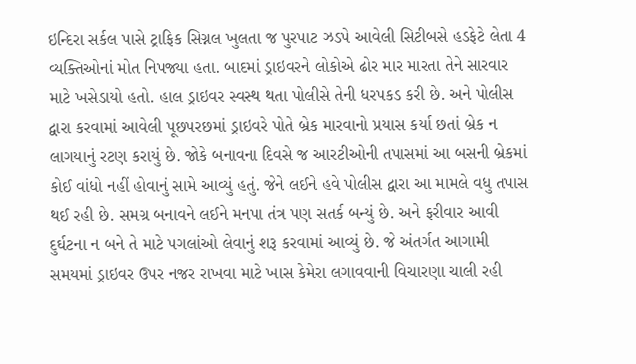ઇન્દિરા સર્કલ પાસે ટ્રાફિક સિગ્નલ ખુલતા જ પુરપાટ ઝડપે આવેલી સિટીબસે હડફેટે લેતા 4 વ્યક્તિઓનાં મોત નિપજ્યા હતા. બાદમાં ડ્રાઇવરને લોકોએ ઢોર માર મારતા તેને સારવાર માટે ખસેડાયો હતો. હાલ ડ્રાઇવર સ્વસ્થ થતા પોલીસે તેની ધરપકડ કરી છે. અને પોલીસ દ્વારા કરવામાં આવેલી પૂછપરછમાં ડ્રાઇવરે પોતે બ્રેક મારવાનો પ્રયાસ કર્યા છતાં બ્રેક ન લાગયાનું રટણ કરાયું છે. જોકે બનાવના દિવસે જ આરટીઓની તપાસમાં આ બસની બ્રેકમાં કોઈ વાંધો નહીં હોવાનું સામે આવ્યું હતું. જેને લઈને હવે પોલીસ દ્વારા આ મામલે વધુ તપાસ થઈ રહી છે. સમગ્ર બનાવને લઈને મનપા તંત્ર પણ સતર્ક બન્યું છે. અને ફરીવાર આવી દુર્ઘટના ન બને તે માટે પગલાંઓ લેવાનું શરૂ કરવામાં આવ્યું છે. જે અંતર્ગત આગામી સમયમાં ડ્રાઇવર ઉપર નજર રાખવા માટે ખાસ કેમેરા લગાવવાની વિચારણા ચાલી રહી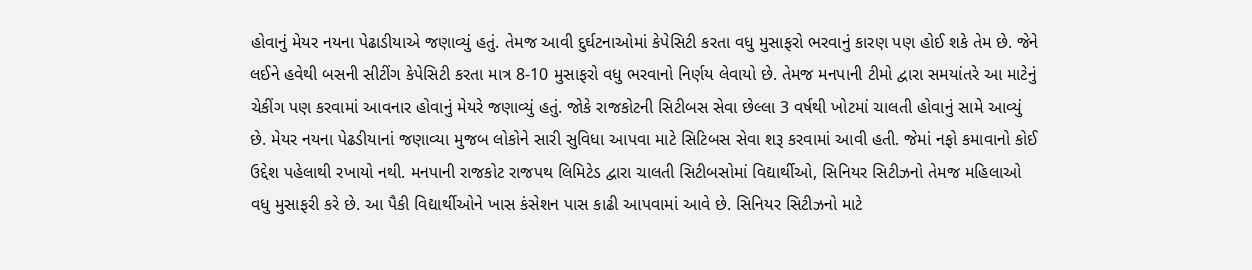હોવાનું મેયર નયના પેઢાડીયાએ જણાવ્યું હતું. તેમજ આવી દુર્ઘટનાઓમાં કેપેસિટી કરતા વધુ મુસાફરો ભરવાનું કારણ પણ હોઈ શકે તેમ છે. જેને લઈને હવેથી બસની સીટીંગ કેપેસિટી કરતા માત્ર 8-10 મુસાફરો વધુ ભરવાનો નિર્ણય લેવાયો છે. તેમજ મનપાની ટીમો દ્વારા સમયાંતરે આ માટેનું ચેકીંગ પણ કરવામાં આવનાર હોવાનું મેયરે જણાવ્યું હતું. જોકે રાજકોટની સિટીબસ સેવા છેલ્લા 3 વર્ષથી ખોટમાં ચાલતી હોવાનું સામે આવ્યું છે. મેયર નયના પેઢડીયાનાં જણાવ્યા મુજબ લોકોને સારી સુવિધા આપવા માટે સિટિબસ સેવા શરૂ કરવામાં આવી હતી. જેમાં નફો કમાવાનો કોઈ ઉદ્દેશ પહેલાથી રખાયો નથી. મનપાની રાજકોટ રાજપથ લિમિટેડ દ્વારા ચાલતી સિટીબસોમાં વિદ્યાર્થીઓ, સિનિયર સિટીઝનો તેમજ મહિલાઓ વધુ મુસાફરી કરે છે. આ પૈકી વિદ્યાર્થીઓને ખાસ કંસેશન પાસ કાઢી આપવામાં આવે છે. સિનિયર સિટીઝનો માટે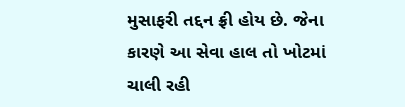મુસાફરી તદ્દન ફ્રી હોય છે. જેના કારણે આ સેવા હાલ તો ખોટમાં ચાલી રહી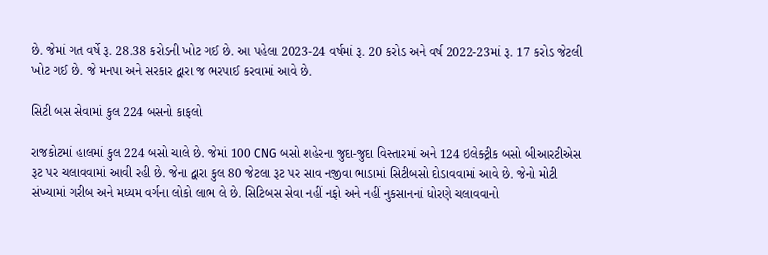છે. જેમાં ગત વર્ષે રૂ. 28.38 કરોડની ખોટ ગઈ છે. આ પહેલા 2023-24 વર્ષમાં રૂ. 20 કરોડ અને વર્ષ 2022-23માં રૂ. 17 કરોડ જેટલી ખોટ ગઈ છે. જે મનપા અને સરકાર દ્વારા જ ભરપાઈ કરવામાં આવે છે.

સિટી બસ સેવામાં કુલ 224 બસનો કાફલો

રાજકોટમાં હાલમાં કુલ 224 બસો ચાલે છે. જેમાં 100 CNG બસો શહેરના જુદા-જુદા વિસ્તારમાં અને 124 ઇલેક્ટ્રીક બસો બીઆરટીએસ રૂટ પર ચલાવવામાં આવી રહી છે. જેના દ્વારા કુલ 80 જેટલા રૂટ પર સાવ નજીવા ભાડામાં સિટીબસો દોડાવવામાં આવે છે. જેનો મોટી સંખ્યામાં ગરીબ અને મધ્યમ વર્ગના લોકો લાભ લે છે. સિટિબસ સેવા નહીં નફો અને નહીં નુકસાનનાં ધોરણે ચલાવવાનો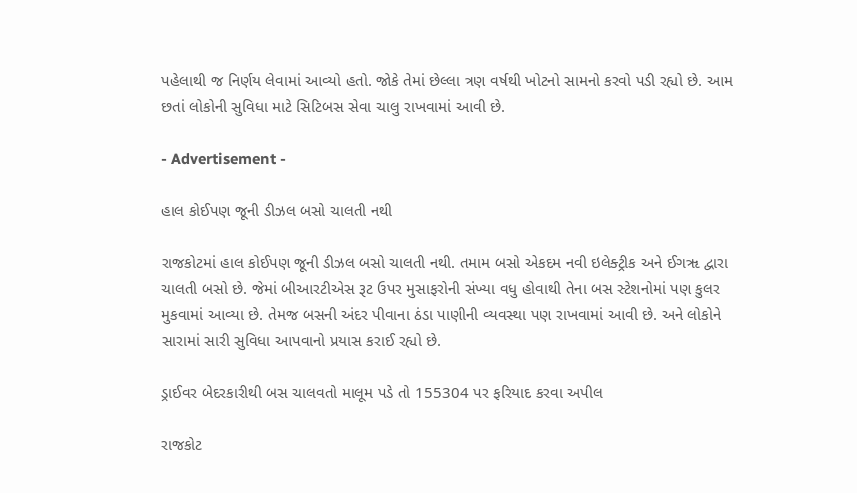પહેલાથી જ નિર્ણય લેવામાં આવ્યો હતો. જોકે તેમાં છેલ્લા ત્રણ વર્ષથી ખોટનો સામનો કરવો પડી રહ્યો છે. આમ છતાં લોકોની સુવિધા માટે સિટિબસ સેવા ચાલુ રાખવામાં આવી છે.

- Advertisement -

હાલ કોઈપણ જૂની ડીઝલ બસો ચાલતી નથી

રાજકોટમાં હાલ કોઈપણ જૂની ડીઝલ બસો ચાલતી નથી. તમામ બસો એકદમ નવી ઇલેક્ટ્રીક અને ઈગૠ દ્વારા ચાલતી બસો છે. જેમાં બીઆરટીએસ રૂટ ઉપર મુસાફરોની સંખ્યા વધુ હોવાથી તેના બસ સ્ટેશનોમાં પણ કુલર મુકવામાં આવ્યા છે. તેમજ બસની અંદર પીવાના ઠંડા પાણીની વ્યવસ્થા પણ રાખવામાં આવી છે. અને લોકોને સારામાં સારી સુવિધા આપવાનો પ્રયાસ કરાઈ રહ્યો છે.

ડ્રાઈવર બેદરકારીથી બસ ચાલવતો માલૂમ પડે તો 155304 પર ફરિયાદ કરવા અપીલ

રાજકોટ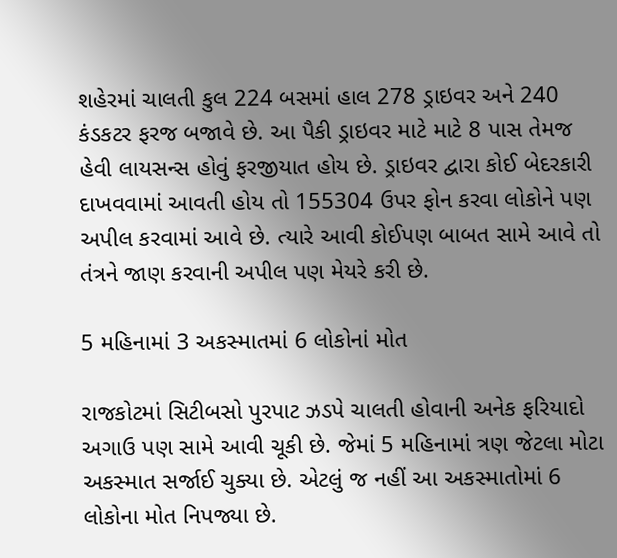શહેરમાં ચાલતી કુલ 224 બસમાં હાલ 278 ડ્રાઇવર અને 240 કંડકટર ફરજ બજાવે છે. આ પૈકી ડ્રાઇવર માટે માટે 8 પાસ તેમજ હેવી લાયસન્સ હોવું ફરજીયાત હોય છે. ડ્રાઇવર દ્વારા કોઈ બેદરકારી દાખવવામાં આવતી હોય તો 155304 ઉપર ફોન કરવા લોકોને પણ અપીલ કરવામાં આવે છે. ત્યારે આવી કોઈપણ બાબત સામે આવે તો તંત્રને જાણ કરવાની અપીલ પણ મેયરે કરી છે.

5 મહિનામાં 3 અકસ્માતમાં 6 લોકોનાં મોત

રાજકોટમાં સિટીબસો પુરપાટ ઝડપે ચાલતી હોવાની અનેક ફરિયાદો અગાઉ પણ સામે આવી ચૂકી છે. જેમાં 5 મહિનામાં ત્રણ જેટલા મોટા અકસ્માત સર્જાઈ ચુક્યા છે. એટલું જ નહીં આ અકસ્માતોમાં 6 લોકોના મોત નિપજ્યા છે.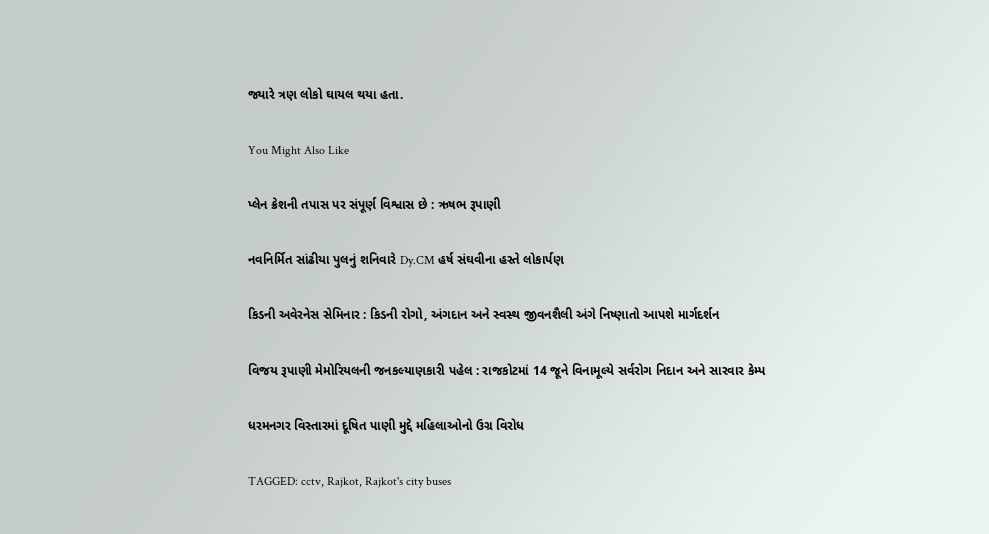જ્યારે ત્રણ લોકો ઘાયલ થયા હતા.

You Might Also Like

પ્લેન ક્રેશની તપાસ પર સંપૂર્ણ વિશ્વાસ છે : ઋષભ રૂપાણી

નવનિર્મિત સાંઢીયા પુલનું શનિવારે Dy.CM હર્ષ સંઘવીના હસ્તે લોકાર્પણ

કિડની અવેરનેસ સેમિનાર : કિડની રોગો, અંગદાન અને સ્વસ્થ જીવનશૈલી અંગે નિષ્ણાતો આપશે માર્ગદર્શન

વિજય રૂપાણી મેમોરિયલની જનકલ્યાણકારી પહેલ : રાજકોટમાં 14 જૂને વિનામૂલ્યે સર્વરોગ નિદાન અને સારવાર કેમ્પ

ધરમનગર વિસ્તારમાં દૂષિત પાણી મુદ્દે મહિલાઓનો ઉગ્ર વિરોધ

TAGGED: cctv, Rajkot, Rajkot's city buses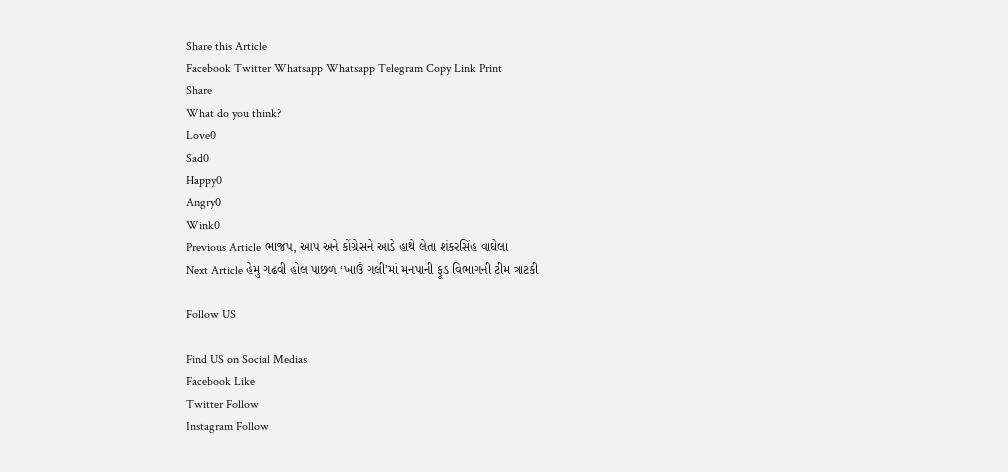Share this Article
Facebook Twitter Whatsapp Whatsapp Telegram Copy Link Print
Share
What do you think?
Love0
Sad0
Happy0
Angry0
Wink0
Previous Article ભાજપ, આપ અને કોંગ્રેસને આડે હાથે લેતા શંકરસિંહ વાઘેલા
Next Article હેમુ ગઢવી હોલ પાછળ ‘ખાઉં ગલી’માં મનપાની ફૂડ વિભાગની ટીમ ત્રાટકી

Follow US

Find US on Social Medias
Facebook Like
Twitter Follow
Instagram Follow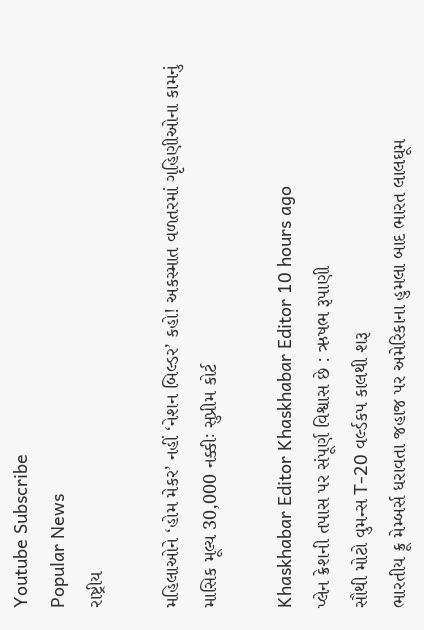Youtube Subscribe
Popular News
રાષ્ટ્રીય

મહિલાઓને ‘હોમ મેકર’ નહીં ‘નેશન બિલ્ડર’ કહો! અકસ્માત વળતરમાં ગૃહિણીઓના કામનું માસિક મૂલ્ય 30,000 નક્કીઃ સુપ્રીમ કોર્ટ

Khaskhabar Editor Khaskhabar Editor 10 hours ago
પ્લેન ક્રેશની તપાસ પર સંપૂર્ણ વિશ્વાસ છે : ઋષભ રૂપાણી
સૌથી મોટો વુમન્સ T-20 વર્લ્ડકપ કાલથી શરૂ
ભારતીય ક્રૂ મેમ્બર્સ ધરાવતા જહાજ પર અમેરિકાના હુમલા બાદ ભારત લાલઘૂમ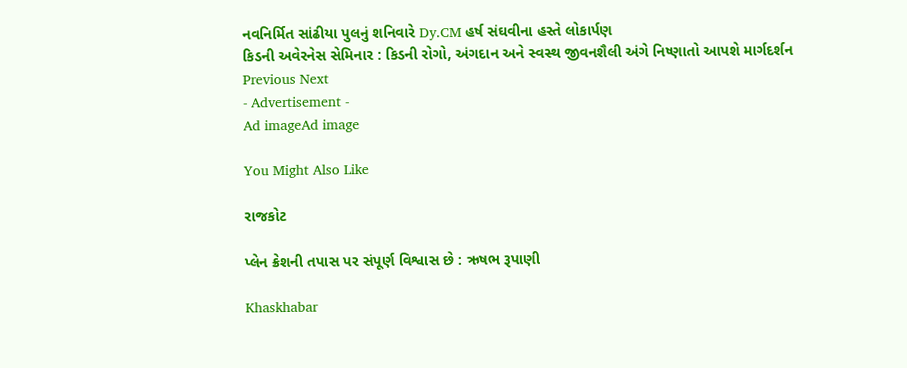નવનિર્મિત સાંઢીયા પુલનું શનિવારે Dy.CM હર્ષ સંઘવીના હસ્તે લોકાર્પણ
કિડની અવેરનેસ સેમિનાર : કિડની રોગો, અંગદાન અને સ્વસ્થ જીવનશૈલી અંગે નિષ્ણાતો આપશે માર્ગદર્શન
Previous Next
- Advertisement -
Ad imageAd image

You Might Also Like

રાજકોટ

પ્લેન ક્રેશની તપાસ પર સંપૂર્ણ વિશ્વાસ છે : ઋષભ રૂપાણી

Khaskhabar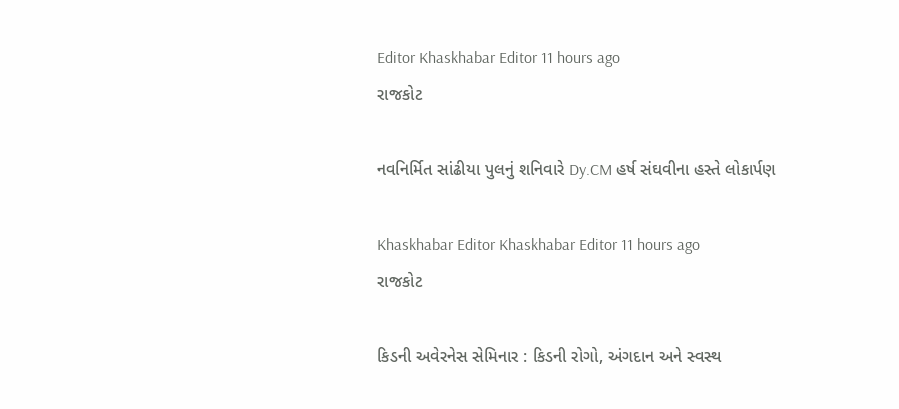Editor Khaskhabar Editor 11 hours ago
રાજકોટ

નવનિર્મિત સાંઢીયા પુલનું શનિવારે Dy.CM હર્ષ સંઘવીના હસ્તે લોકાર્પણ

Khaskhabar Editor Khaskhabar Editor 11 hours ago
રાજકોટ

કિડની અવેરનેસ સેમિનાર : કિડની રોગો, અંગદાન અને સ્વસ્થ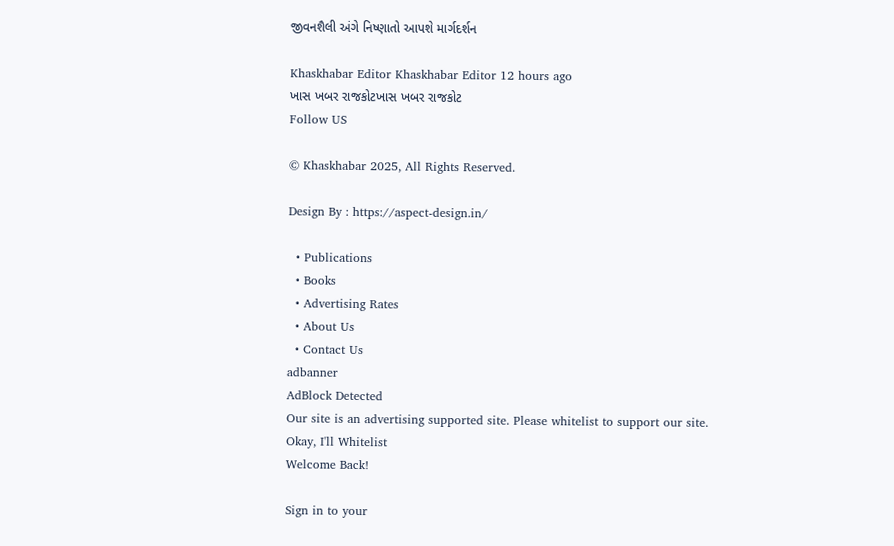જીવનશૈલી અંગે નિષ્ણાતો આપશે માર્ગદર્શન

Khaskhabar Editor Khaskhabar Editor 12 hours ago
ખાસ ખબર રાજકોટખાસ ખબર રાજકોટ
Follow US

© Khaskhabar 2025, All Rights Reserved.

Design By : https://aspect-design.in/

  • Publications
  • Books
  • Advertising Rates
  • About Us
  • Contact Us
adbanner
AdBlock Detected
Our site is an advertising supported site. Please whitelist to support our site.
Okay, I'll Whitelist
Welcome Back!

Sign in to your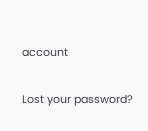account

Lost your password?